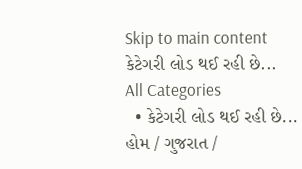Skip to main content
કેટેગરી લોડ થઈ રહી છે...
All Categories
  • કેટેગરી લોડ થઈ રહી છે...
હોમ / ગુજરાત /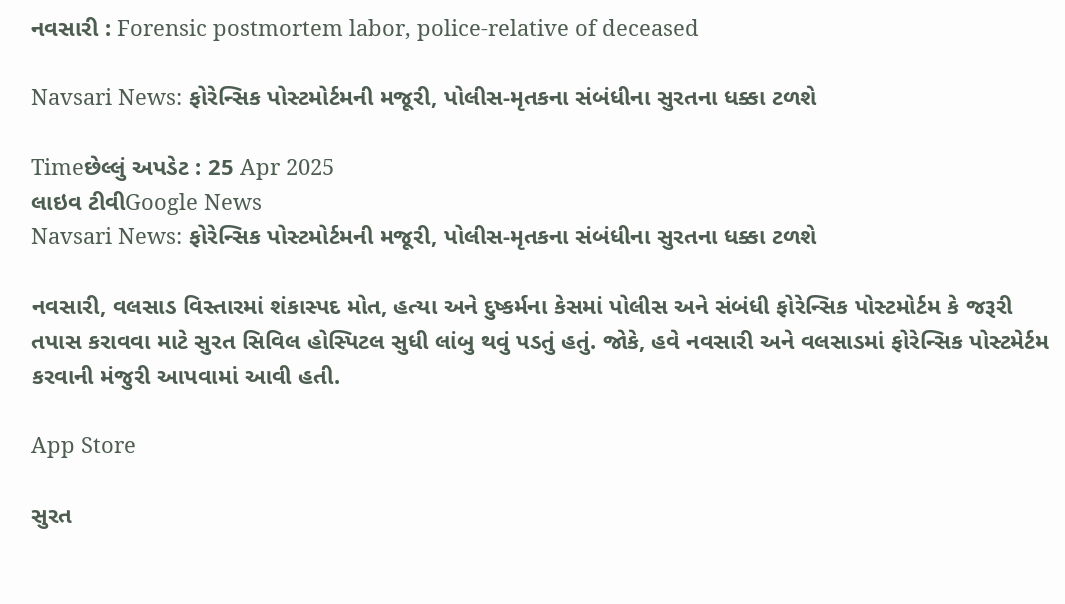નવસારી : Forensic postmortem labor, police-relative of deceased

Navsari News: ફોરેન્સિક પોસ્ટમોર્ટમની મજૂરી, પોલીસ-મૃતકના સંબંધીના સુરતના ધક્કા ટળશે

Timeછેલ્લું અપડેટ : 25 Apr 2025
લાઇવ ટીવીGoogle News
Navsari News: ફોરેન્સિક પોસ્ટમોર્ટમની મજૂરી, પોલીસ-મૃતકના સંબંધીના સુરતના ધક્કા ટળશે

નવસારી, વલસાડ વિસ્તારમાં શંકાસ્પદ મોત, હત્યા અને દુષ્કર્મના કેસમાં પોલીસ અને સંબંધી ફોરેન્સિક પોસ્ટમોર્ટમ કે જરૂરી તપાસ કરાવવા માટે સુરત સિવિલ હોસ્પિટલ સુધી લાંબુ થવું પડતું હતું. જોકે, હવે નવસારી અને વલસાડમાં ફોરેન્સિક પોસ્ટમેર્ટમ કરવાની મંજુરી આપવામાં આવી હતી.

App Store

સુરત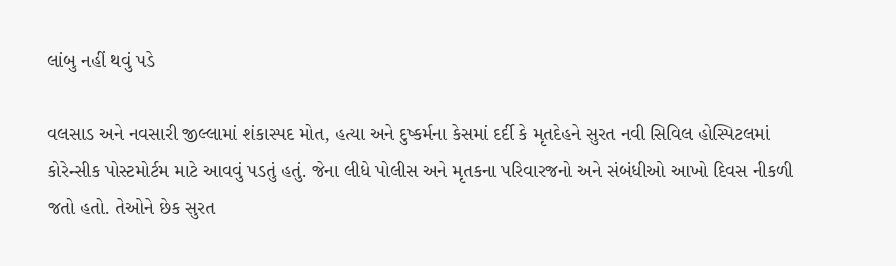લાંબુ નહીં થવું પડે

વલસાડ અને નવસારી જીલ્લામાં શંકાસ્પદ મોત, હત્યા અને દુષ્કર્મના કેસમાં દર્દી કે મૃતદેહને સુરત નવી સિવિલ હોસ્પિટલમાં કોરેન્સીક પોસ્ટમોર્ટમ માટે આવવું પડતું હતું. જેના લીધે પોલીસ અને મૃતકના પરિવારજનો અને સંબંધીઓ આખો દિવસ નીકળી જતો હતો. તેઓને છેક સુરત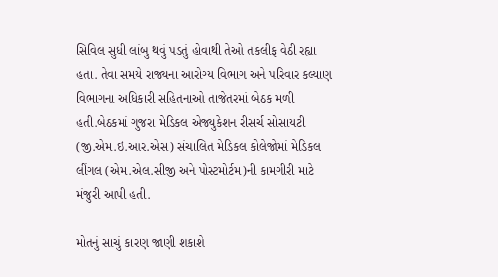સિવિલ સુધી લાંબુ થવું પડતું હોવાથી તેઓ તકલીફ વેઠી રહ્યા હતા. તેવા સમયે રાજ્યના આરોગ્ય વિભાગ અને પરિવાર કલ્યાણ વિભાગના અધિકારી સહિતનાઓ તાજેતરમાં બેઠક મળી હતી.બેઠકમાં ગુજરા મેડિકલ એજ્યુકેશન રીસર્ચ સોસાયટી (જી.એમ.ઇ.આર.એસ) સંચાલિત મેડિકલ કોલેજોમાં મેડિકલ લીંગલ (એમ.એલ.સીજી અને પોસ્ટમોર્ટમ)ની કામગીરી માટે મંજુરી આપી હતી.

મોતનું સાચું કારણ જાણી શકાશે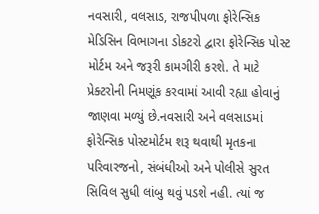નવસારી, વલસાડ, રાજપીપળા ફોરેન્સિક મેડિસિન વિભાગના ડોકટરો દ્વારા ફોરેન્સિક પોસ્ટ મોર્ટમ અને જરૂરી કામગીરી કરશે. તે માટે પ્રેક્ટરોની નિમણૂંક કરવામાં આવી રહ્યા હોવાનું જાણવા મળ્યું છે.નવસારી અને વલસાડમાં ફોરેન્સિક પોસ્ટમોર્ટમ શરૂ થવાથી મૃતકના પરિવારજનો, સંબંધીઓ અને પોલીસે સુરત સિવિલ સુધી લાંબુ થવું પડશે નહી. ત્યાં જ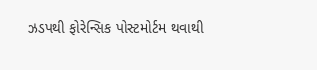ઝડપથી ફોરેન્સિક પોસ્ટમોર્ટમ થવાથી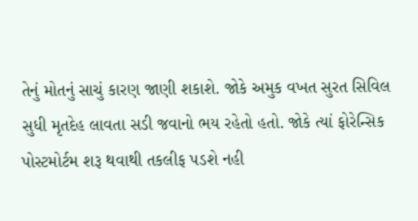તેનું મોતનું સાચું કારણ જાણી શકાશે. જોકે અમુક વખત સુરત સિવિલ સુધી મૃતદેહ લાવતા સડી જવાનો ભય રહેતો હતો. જોકે ત્યાં ફોરેન્સિક પોસ્ટમોર્ટમ શરૂ થવાથી તકલીફ પડશે નહી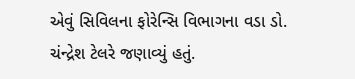એવું સિવિલના ફોરેન્સિ વિભાગના વડા ડો. ચંન્દ્રેશ ટેલરે જણાવ્યું હતું.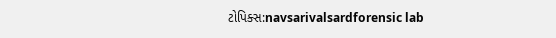ટોપિક્સ:navsarivalsardforensic lab